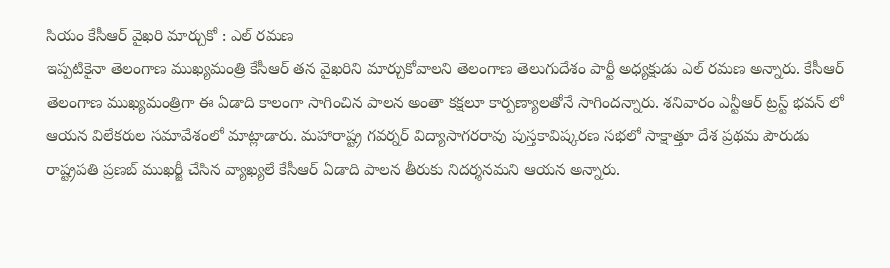సియం కేసీఆర్ వైఖరి మార్చుకో : ఎల్ రమణ
ఇప్పటికైనా తెలంగాణ ముఖ్యమంత్రి కేసీఆర్ తన వైఖరిని మార్చుకోవాలని తెలంగాణ తెలుగుదేశం పార్టీ అధ్యక్షుడు ఎల్ రమణ అన్నారు. కేసీఆర్ తెలంగాణ ముఖ్యమంత్రిగా ఈ ఏడాది కాలంగా సాగించిన పాలన అంతా కక్షలూ కార్పణ్యాలతోనే సాగిందన్నారు. శనివారం ఎన్టీఆర్ ట్రస్ట్ భవన్ లో ఆయన విలేకరుల సమావేశంలో మాట్లాడారు. మహారాష్ట్ర గవర్నర్ విద్యాసాగరరావు పుస్తకావిష్కరణ సభలో సాక్షాత్తూ దేశ ప్రథమ పౌరుడు రాష్ట్రపతి ప్రణబ్ ముఖర్జీ చేసిన వ్యాఖ్యలే కేసీఆర్ ఏడాది పాలన తీరుకు నిదర్శనమని ఆయన అన్నారు.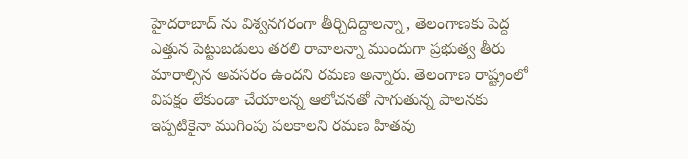హైదరాబాద్ ను విశ్వనగరంగా తీర్చిదిద్దాలన్నా, తెలంగాణకు పెద్ద ఎత్తున పెట్టుబడులు తరలి రావాలన్నా ముందుగా ప్రభుత్వ తీరు మారాల్సిన అవసరం ఉందని రమణ అన్నారు. తెలంగాణ రాష్ట్రంలో విపక్షం లేకుండా చేయాలన్న ఆలోచనతో సాగుతున్న పాలనకు ఇప్పటికైనా ముగింపు పలకాలని రమణ హితవు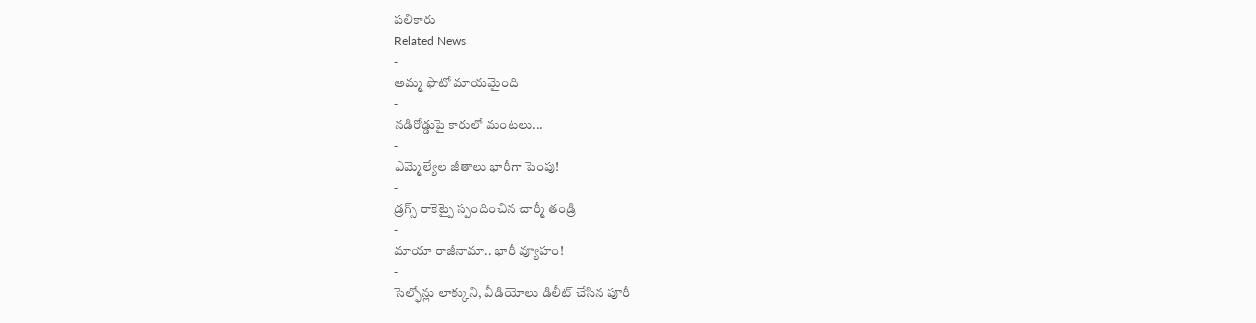పలికారు
Related News
-
అమ్మ ఫొటో మాయమైంది
-
నడిరోడ్డుపై కారులో మంటలు...
-
ఎమ్మెల్యేల జీతాలు భారీగా పెంపు!
-
డ్రగ్స్ రాకెట్పై స్పందించిన చార్మీ తండ్రి
-
మాయా రాజీనామా.. భారీ వ్యూహం!
-
సెల్ఫోన్లు లాక్కుని, వీడియోలు డిలీట్ చేసిన పూరీ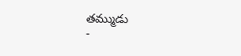తమ్ముడు
-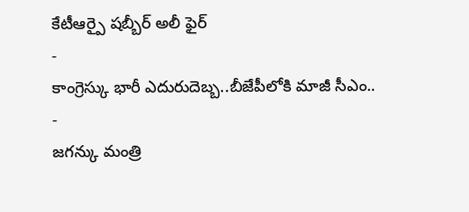కేటీఆర్పై షబ్బీర్ అలీ ఫైర్
-
కాంగ్రెస్కు భారీ ఎదురుదెబ్బ..బీజేపీలోకి మాజీ సీఎం..
-
జగన్కు మంత్రి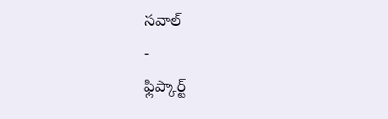సవాల్
-
ఫ్లిప్కార్ట్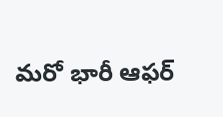మరో భారీ ఆఫర్